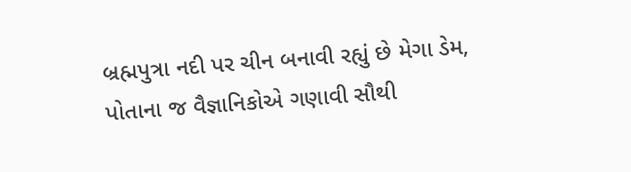બ્રહ્મપુત્રા નદી પર ચીન બનાવી રહ્યું છે મેગા ડેમ, પોતાના જ વૈજ્ઞાનિકોએ ગણાવી સૌથી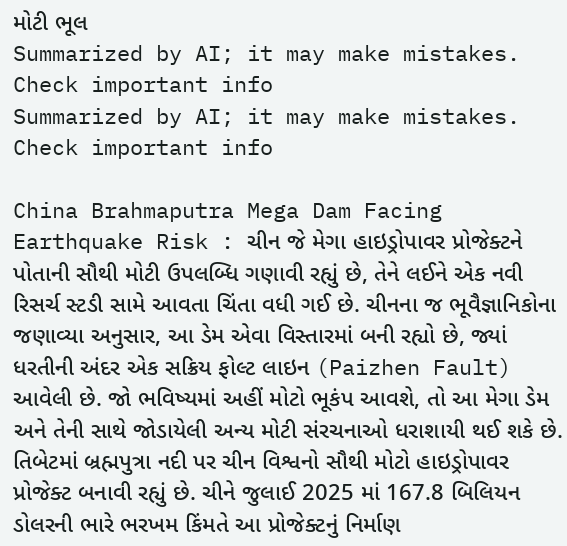મોટી ભૂલ
Summarized by AI; it may make mistakes. Check important info
Summarized by AI; it may make mistakes. Check important info

China Brahmaputra Mega Dam Facing Earthquake Risk : ચીન જે મેગા હાઇડ્રોપાવર પ્રોજેક્ટને પોતાની સૌથી મોટી ઉપલબ્ધિ ગણાવી રહ્યું છે, તેને લઈને એક નવી રિસર્ચ સ્ટડી સામે આવતા ચિંતા વધી ગઈ છે. ચીનના જ ભૂવૈજ્ઞાનિકોના જણાવ્યા અનુસાર, આ ડેમ એવા વિસ્તારમાં બની રહ્યો છે, જ્યાં ધરતીની અંદર એક સક્રિય ફોલ્ટ લાઇન (Paizhen Fault) આવેલી છે. જો ભવિષ્યમાં અહીં મોટો ભૂકંપ આવશે, તો આ મેગા ડેમ અને તેની સાથે જોડાયેલી અન્ય મોટી સંરચનાઓ ધરાશાયી થઈ શકે છે.
તિબેટમાં બ્રહ્મપુત્રા નદી પર ચીન વિશ્વનો સૌથી મોટો હાઇડ્રોપાવર પ્રોજેક્ટ બનાવી રહ્યું છે. ચીને જુલાઈ 2025 માં 167.8 બિલિયન ડોલરની ભારે ભરખમ કિંમતે આ પ્રોજેક્ટનું નિર્માણ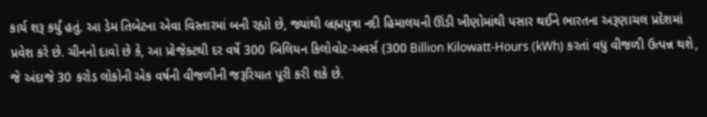કાર્ય શરૂ કર્યું હતું. આ ડેમ તિબેટના એવા વિસ્તારમાં બની રહ્યો છે, જ્યાંથી બ્રહ્મપુત્રા નદી હિમાલયની ઊંડી ખીણોમાંથી પસાર થઈને ભારતના અરૂણાચલ પ્રદેશમાં પ્રવેશ કરે છે. ચીનનો દાવો છે કે, આ પ્રોજેક્ટથી દર વર્ષે 300 બિલિયન કિલોવોટ-અવર્સ (300 Billion Kilowatt-Hours (kWh) કરતાં વધુ વીજળી ઉત્પન્ન થશે, જે અંદાજે 30 કરોડ લોકોની એક વર્ષની વીજળીની જરૂરિયાત પૂરી કરી શકે છે.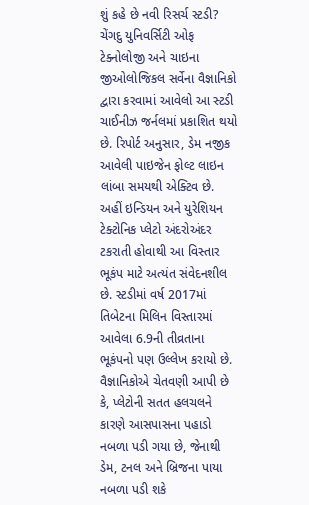શું કહે છે નવી રિસર્ચ સ્ટડી?
ચેંગદુ યુનિવર્સિટી ઓફ ટેક્નોલોજી અને ચાઇના જીઓલોજિકલ સર્વેના વૈજ્ઞાનિકો દ્વારા કરવામાં આવેલો આ સ્ટડી ચાઈનીઝ જર્નલમાં પ્રકાશિત થયો છે. રિપોર્ટ અનુસાર, ડેમ નજીક આવેલી પાઇજેન ફોલ્ટ લાઇન લાંબા સમયથી એક્ટિવ છે. અહીં ઇન્ડિયન અને યુરેશિયન ટેક્ટોનિક પ્લેટો અંદરોઅંદર ટકરાતી હોવાથી આ વિસ્તાર ભૂકંપ માટે અત્યંત સંવેદનશીલ છે. સ્ટડીમાં વર્ષ 2017માં તિબેટના મિલિન વિસ્તારમાં આવેલા 6.9ની તીવ્રતાના ભૂકંપનો પણ ઉલ્લેખ કરાયો છે. વૈજ્ઞાનિકોએ ચેતવણી આપી છે કે, પ્લેટોની સતત હલચલને કારણે આસપાસના પહાડો નબળા પડી ગયા છે, જેનાથી ડેમ, ટનલ અને બ્રિજના પાયા નબળા પડી શકે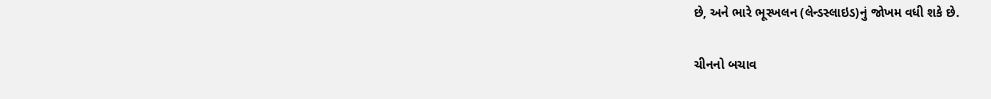છે, અને ભારે ભૂસ્ખલન (લેન્ડસ્લાઇડ)નું જોખમ વધી શકે છે.

ચીનનો બચાવ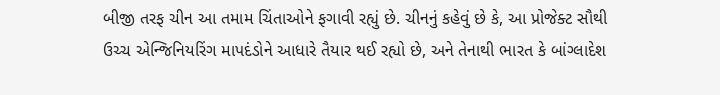બીજી તરફ ચીન આ તમામ ચિંતાઓને ફગાવી રહ્યું છે. ચીનનું કહેવું છે કે, આ પ્રોજેક્ટ સૌથી ઉચ્ચ એન્જિનિયરિંગ માપદંડોને આધારે તૈયાર થઈ રહ્યો છે, અને તેનાથી ભારત કે બાંગ્લાદેશ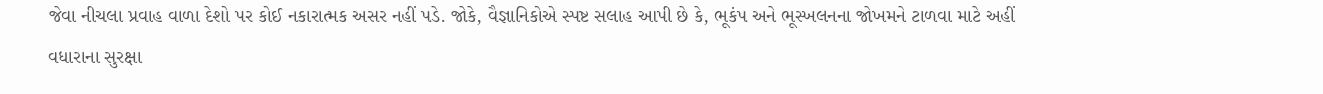જેવા નીચલા પ્રવાહ વાળા દેશો પર કોઈ નકારાત્મક અસર નહીં પડે. જોકે, વૈજ્ઞાનિકોએ સ્પષ્ટ સલાહ આપી છે કે, ભૂકંપ અને ભૂસ્ખલનના જોખમને ટાળવા માટે અહીં વધારાના સુરક્ષા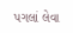પગલાં લેવા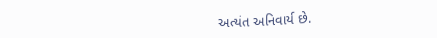અત્યંત અનિવાર્ય છે.